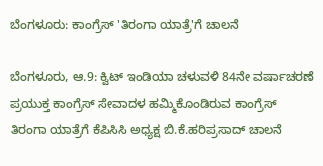ಬೆಂಗಳೂರು: ಕಾಂಗ್ರೆಸ್ 'ತಿರಂಗಾ ಯಾತ್ರೆ'ಗೆ ಚಾಲನೆ

ಬೆಂಗಳೂರು, ಆ.9: ಕ್ವಿಟ್ ಇಂಡಿಯಾ ಚಳುವಳಿ 84ನೇ ವರ್ಷಾಚರಣೆ ಪ್ರಯುಕ್ತ ಕಾಂಗ್ರೆಸ್ ಸೇವಾದಳ ಹಮ್ಮಿಕೊಂಡಿರುವ ಕಾಂಗ್ರೆಸ್ ತಿರಂಗಾ ಯಾತ್ರೆಗೆ ಕೆಪಿಸಿಸಿ ಅಧ್ಯಕ್ಷ ಬಿ.ಕೆ.ಹರಿಪ್ರಸಾದ್ ಚಾಲನೆ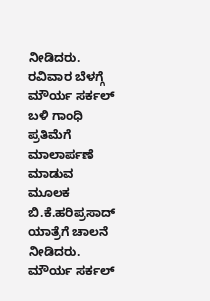ನೀಡಿದರು.
ರವಿವಾರ ಬೆಳಗ್ಗೆ ಮೌರ್ಯ ಸರ್ಕಲ್ ಬಳಿ ಗಾಂಧಿ ಪ್ರತಿಮೆಗೆ ಮಾಲಾರ್ಪಣೆ ಮಾಡುವ ಮೂಲಕ ಬಿ.ಕೆ.ಹರಿಪ್ರಸಾದ್ ಯಾತ್ರೆಗೆ ಚಾಲನೆ ನೀಡಿದರು.
ಮೌರ್ಯ ಸರ್ಕಲ್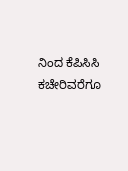ನಿಂದ ಕೆಪಿಸಿಸಿ ಕಚೇರಿವರೆಗೂ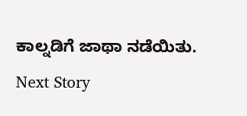ಕಾಲ್ನಡಿಗೆ ಜಾಥಾ ನಡೆಯಿತು.
Next Story